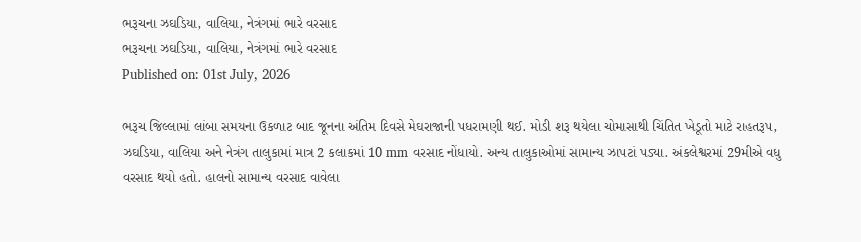ભરૂચના ઝઘડિયા, વાલિયા, નેત્રંગમાં ભારે વરસાદ
ભરૂચના ઝઘડિયા, વાલિયા, નેત્રંગમાં ભારે વરસાદ
Published on: 01st July, 2026

ભરૂચ જિલ્લામાં લાંબા સમયના ઉકળાટ બાદ જૂનના અંતિમ દિવસે મેઘરાજાની પધરામણી થઈ. મોડી શરૂ થયેલા ચોમાસાથી ચિંતિત ખેડૂતો માટે રાહતરૂપ, ઝઘડિયા, વાલિયા અને નેત્રંગ તાલુકામાં માત્ર 2 કલાકમાં 10 mm વરસાદ નોંધાયો. અન્ય તાલુકાઓમાં સામાન્ય ઝાપટાં પડ્યા. અંકલેશ્વરમાં 29મીએ વધુ વરસાદ થયો હતો. હાલનો સામાન્ય વરસાદ વાવેલા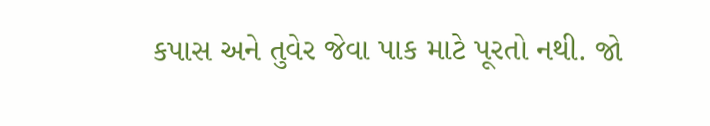કપાસ અને તુવેર જેવા પાક માટે પૂરતો નથી. જો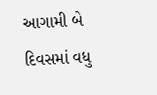આગામી બે દિવસમાં વધુ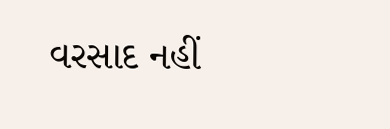વરસાદ નહીં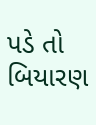પડે તો બિયારણ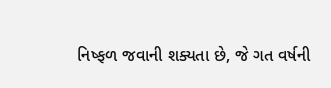નિષ્ફળ જવાની શક્યતા છે, જે ગત વર્ષની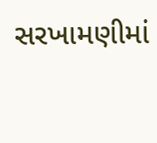સરખામણીમાં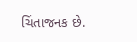ચિંતાજનક છે.